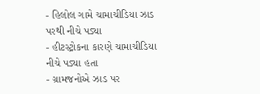- હિલોલ ગામે ચામાચીડિયા ઝાડ પરથી નીચે પડ્યા
- હીટસ્ટ્રોકના કારણે ચામાચીડિયા નીચે પડ્યા હતા
- ગ્રામજનોએ ઝાડ પર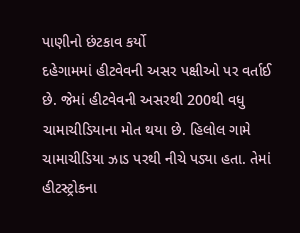પાણીનો છંટકાવ કર્યો
દહેગામમાં હીટવેવની અસર પક્ષીઓ પર વર્તાઈ છે. જેમાં હીટવેવની અસરથી 200થી વધુ ચામાચીડિયાના મોત થયા છે. હિલોલ ગામે ચામાચીડિયા ઝાડ પરથી નીચે પડ્યા હતા. તેમાં હીટસ્ટ્રોકના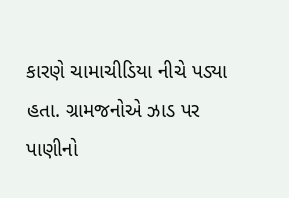કારણે ચામાચીડિયા નીચે પડ્યા હતા. ગ્રામજનોએ ઝાડ પર પાણીનો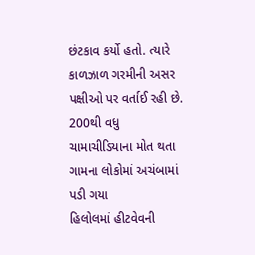છંટકાવ કર્યો હતો. ત્યારે કાળઝાળ ગરમીની અસર પક્ષીઓ પર વર્તાઈ રહી છે.
200થી વધુ ચામાચીડિયાના મોત થતા ગામના લોકોમાં અચંબામાં પડી ગયા
હિલોલમાં હીટવેવની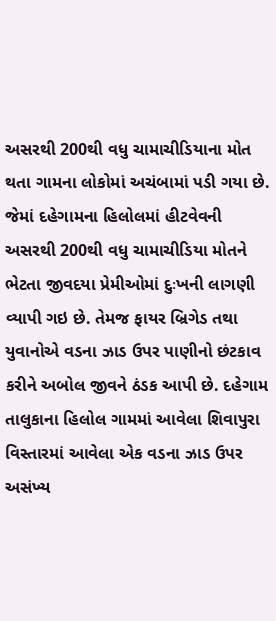અસરથી 200થી વધુ ચામાચીડિયાના મોત થતા ગામના લોકોમાં અચંબામાં પડી ગયા છે. જેમાં દહેગામના હિલોલમાં હીટવેવની અસરથી 200થી વધુ ચામાચીડિયા મોતને ભેટતા જીવદયા પ્રેમીઓમાં દુઃખની લાગણી વ્યાપી ગઇ છે. તેમજ ફાયર બ્રિગેડ તથા યુવાનોએ વડના ઝાડ ઉપર પાણીનો છંટકાવ કરીને અબોલ જીવને ઠંડક આપી છે. દહેગામ તાલુકાના હિલોલ ગામમાં આવેલા શિવાપુરા વિસ્તારમાં આવેલા એક વડના ઝાડ ઉપર અસંખ્ય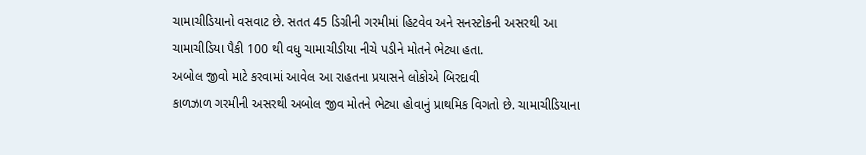ચામાચીડિયાનો વસવાટ છે. સતત 45 ડિગ્રીની ગરમીમાં હિટવેવ અને સનસ્ટોકની અસરથી આ ચામાચીડિયા પૈકી 100 થી વધુ ચામાચીડીયા નીચે પડીને મોતને ભેટ્યા હતા.
અબોલ જીવો માટે કરવામાં આવેલ આ રાહતના પ્રયાસને લોકોએ બિરદાવી
કાળઝાળ ગરમીની અસરથી અબોલ જીવ મોતને ભેટ્યા હોવાનું પ્રાથમિક વિગતો છે. ચામાચીડિયાના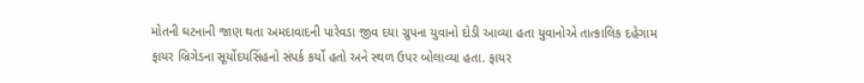મોતની ઘટનાની જાણ થતા અમદાવાદની પારેવડા જીવ દયા ગ્રુપના યુવાનો દોડી આવ્યા હતા યુવાનોએ તાત્કાલિક દહેગામ ફાયર બ્રિગેડના સૂર્યોદયસિંહનો સંપર્ક કર્યો હતો અને સ્થળ ઉપર બોલાવ્યા હતા. ફાયર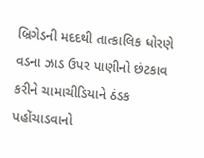બ્રિગેડની મદદથી તાત્કાલિક ધોરણે વડના ઝાડ ઉપર પાણીનો છંટકાવ કરીને ચામાચીડિયાને ઠંડક પહોંચાડવાનો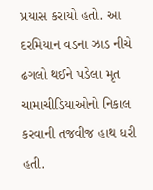પ્રયાસ કરાયો હતો. આ દરમિયાન વડના ઝાડ નીચે ઢગલો થઈને પડેલા મૃત ચામાચીડિયાઓનો નિકાલ કરવાની તજવીજ હાથ ધરી હતી.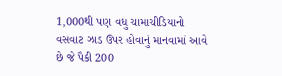1,000થી પણ વધુ ચામાચીડિયાનો વસવાટ ઝાડ ઉપર હોવાનું માનવામાં આવે છે જે પૈકી 200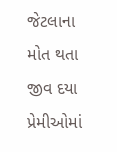જેટલાના મોત થતા જીવ દયા પ્રેમીઓમાં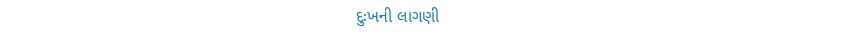દુઃખની લાગણી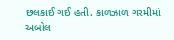છલકાઈ ગઈ હતી. કાળઝાળ ગરમીમાં અબોલ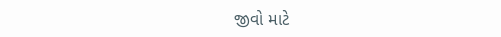જીવો માટે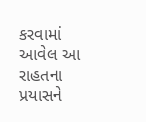કરવામાં આવેલ આ રાહતના પ્રયાસને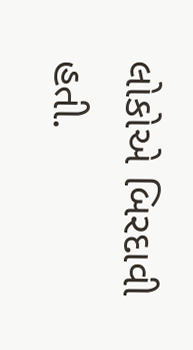લોકોએ બિરદાવી હતી.